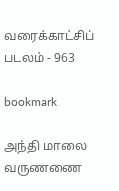வரைக்காட்சிப் படலம் - 963

bookmark

அந்தி மாலை வருணணை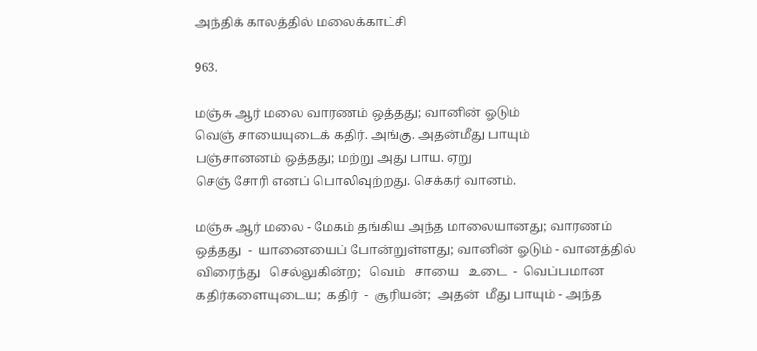அந்திக் காலத்தில் மலைக்காட்சி

963.

மஞ்சு ஆர் மலை வாரணம் ஒத்தது; வானின் ஓடும்
வெஞ் சாயையுடைக் கதிர். அங்கு. அதன்மீது பாயும்
பஞ்சானனம் ஒத்தது; மற்று அது பாய. ஏறு
செஞ் சோரி எனப் பொலிவுற்றது. செக்கர் வானம்.

மஞ்சு ஆர் மலை - மேகம் தங்கிய அந்த மாலையானது; வாரணம்
ஒத்தது  -  யானையைப் போன்றுள்ளது; வானின் ஓடும் - வானத்தில்
விரைந்து   செல்லுகின்ற;   வெம்   சாயை   உடை  -  வெப்பமான
கதிர்களையுடைய;  கதிர்  -  சூரியன்;  அதன்  மீது பாயும் - அந்த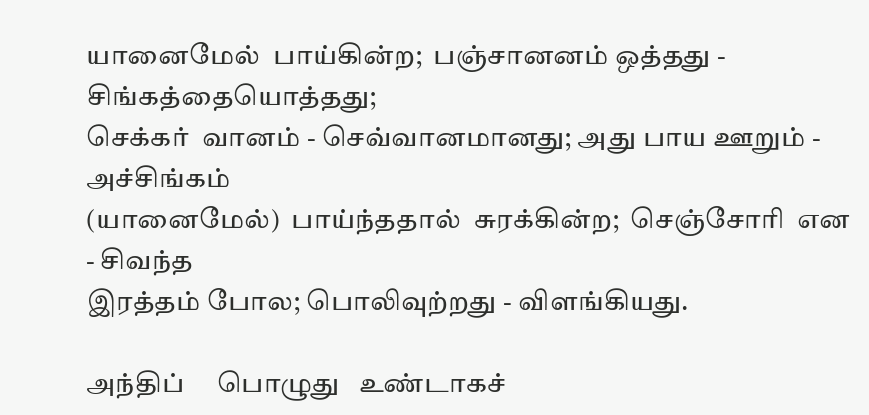யானைமேல்  பாய்கின்ற;  பஞ்சானனம் ஒத்தது - சிங்கத்தையொத்தது;
செக்கர்  வானம் - செவ்வானமானது; அது பாய ஊறும் - அச்சிங்கம்
(யானைமேல்)  பாய்ந்ததால்  சுரக்கின்ற;  செஞ்சோரி  என  - சிவந்த
இரத்தம் போல; பொலிவுற்றது - விளங்கியது.

அந்திப்     பொழுது   உண்டாகச்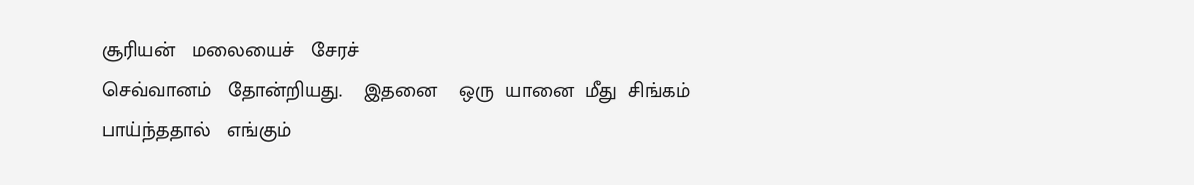சூரியன்   மலையைச்   சேரச்
செவ்வானம்   தோன்றியது.    இதனை    ஒரு  யானை  மீது  சிங்கம்
பாய்ந்ததால்   எங்கும்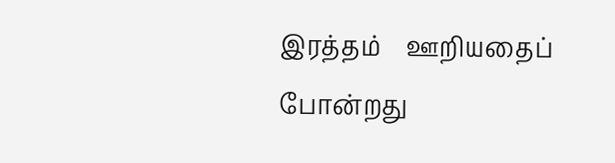இரத்தம்    ஊறியதைப்   போன்றது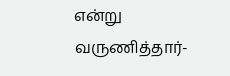என்று
வருணித்தார்-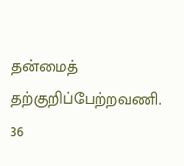தன்மைத் தற்குறிப்பேற்றவணி.                    36